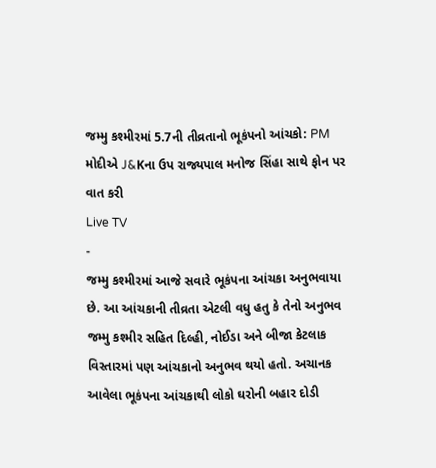જમ્મુ કશ્મીરમાં 5.7ની તીવ્રતાનો ભૂકંપનો આંચકો: PM મોદીએ J&Kના ઉપ રાજ્યપાલ મનોજ સિંહા સાથે ફોન પર વાત કરી
Live TV
-
જમ્મુ કશ્મીરમાં આજે સવારે ભૂકંપના આંચકા અનુભવાયા છે. આ આંચકાની તીવ્રતા એટલી વધુ હતુ કે તેનો અનુભવ જમ્મુ કશ્મીર સહિત દિલ્હી, નોઈડા અને બીજા કેટલાક વિસ્તારમાં પણ આંચકાનો અનુભવ થયો હતો. અચાનક આવેલા ભૂકંપના આંચકાથી લોકો ઘરોની બહાર દોડી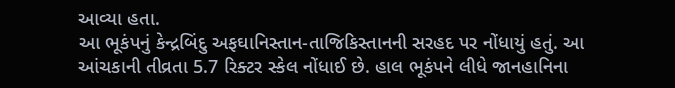આવ્યા હતા.
આ ભૂકંપનું કેન્દ્રબિંદુ અફઘાનિસ્તાન-તાજિકિસ્તાનની સરહદ પર નોંધાયું હતું. આ આંચકાની તીવ્રતા 5.7 રિક્ટર સ્કેલ નોંધાઈ છે. હાલ ભૂકંપને લીધે જાનહાનિના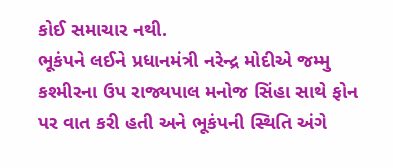કોઈ સમાચાર નથી.
ભૂકંપને લઈને પ્રધાનમંત્રી નરેન્દ્ર મોદીએ જમ્મુ કશ્મીરના ઉપ રાજ્યપાલ મનોજ સિંહા સાથે ફોન પર વાત કરી હતી અને ભૂકંપની સ્થિતિ અંગે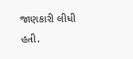જાણકારી લીધી હતી.